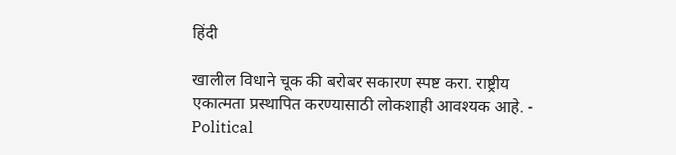हिंदी

खालील विधाने चूक की बरोबर सकारण स्पष्ट करा. राष्ट्रीय एकात्मता प्रस्थापित करण्यासाठी लोकशाही आवश्यक आहे. - Political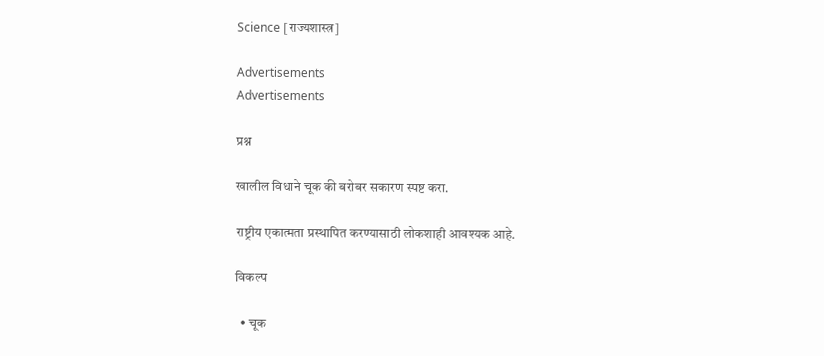Science [राज्यशास्त्र]

Advertisements
Advertisements

प्रश्न

खालील विधाने चूक की बरोबर सकारण स्पष्ट करा.

राष्ट्रीय एकात्मता प्रस्थापित करण्यासाठी लोकशाही आवश्यक आहे.

विकल्प

  • चूक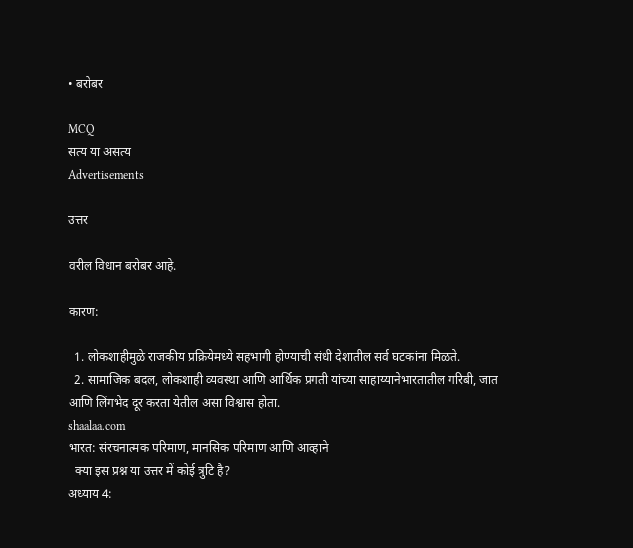• बरोबर

MCQ
सत्य या असत्य
Advertisements

उत्तर

वरील विधान बरोबर आहे.

कारण:

  1. लोकशाहीमुळे राजकीय प्रक्रियेमध्ये सहभागी होण्याची संधी देशातील सर्व घटकांना मिळते.
  2. सामाजिक बदल, लोकशाही व्यवस्था आणि आर्थिक प्रगती यांच्या साहाय्यानेभारतातील गरिबी, जात आणि लिंगभेद दूर करता येतील असा विश्वास होता.
shaalaa.com
भारत: संरचनात्मक परिमाण, मानसिक परिमाण आणि आव्हाने
  क्या इस प्रश्न या उत्तर में कोई त्रुटि है?
अध्याय 4: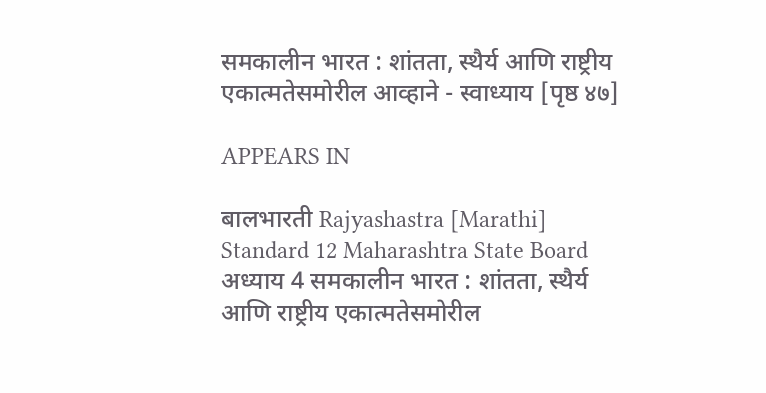समकालीन भारत : शांतता, स्थैर्य आणि राष्ट्रीय एकात्मतेसमोरील आव्हाने - स्वाध्याय [पृष्ठ ४७]

APPEARS IN

बालभारती Rajyashastra [Marathi] Standard 12 Maharashtra State Board
अध्याय 4 समकालीन भारत : शांतता, स्थैर्य आणि राष्ट्रीय एकात्मतेसमोरील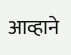आव्हाने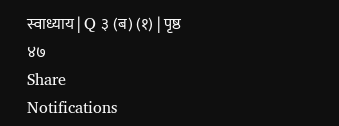स्वाध्याय | Q ३ (ब) (१) | पृष्ठ ४७
Share
Notifications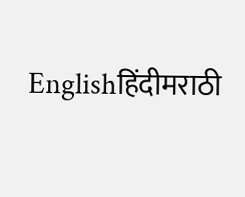Englishहिंदीमराठी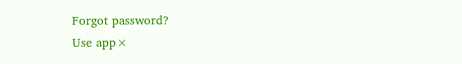Forgot password?
Use app×